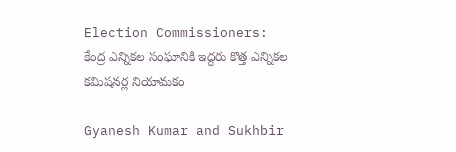Election Commissioners: కేంద్ర ఎన్నిక‌ల సంఘానికి ఇద్దరు కొత్త ఎన్నికల కమిషనర్ల నియామకం

Gyanesh Kumar and Sukhbir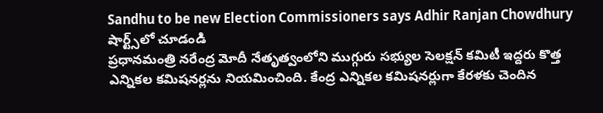Sandhu to be new Election Commissioners says Adhir Ranjan Chowdhury
షార్ట్స్‌లో చూడండి
ప్ర‌ధాన‌మంత్రి న‌రేంద్ర మోదీ నేతృత్వంలోని ముగ్గురు స‌భ్యుల సెల‌క్ష‌న్ క‌మిటీ ఇద్ద‌రు కొత్త ఎన్నిక‌ల క‌మిష‌నర్ల‌ను నియ‌మించింది. కేంద్ర ఎన్నిక‌ల క‌మిష‌న‌ర్లుగా కేర‌ళ‌కు చెందిన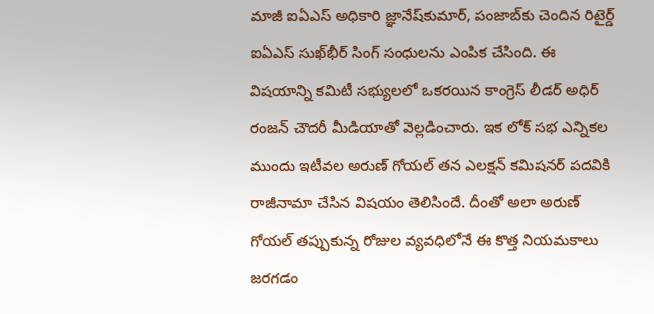మాజీ ఐఏఎస్ అధికారి జ్ఞానేష్‌కుమార్‌, పంజాబ్‌కు చెందిన రిటైర్డ్ ఐఏఎస్ సుఖ్‌భీర్ సింగ్ సంధుల‌ను ఎంపిక చేసింది. ఈ విష‌యాన్ని క‌మిటీ స‌భ్యుల‌లో ఒక‌ర‌యిన‌ కాంగ్రెస్ లీడ‌ర్‌ అధిర్ రంజ‌న్ చౌద‌రీ మీడియాతో వెల్ల‌డించారు. ఇక లోక్ స‌భ ఎన్నిక‌ల ముందు ఇటీవ‌ల అరుణ్ గోయ‌ల్ త‌న ఎల‌క్ష‌న్ క‌మిష‌న‌ర్ ప‌ద‌వికి రాజీనామా చేసిన విష‌యం తెలిసిందే. దీంతో అలా అరుణ్ గోయ‌ల్ త‌ప్పుకున్న రోజుల వ్య‌వ‌ధిలోనే ఈ కొత్త నియ‌మ‌కాలు జ‌ర‌గ‌డం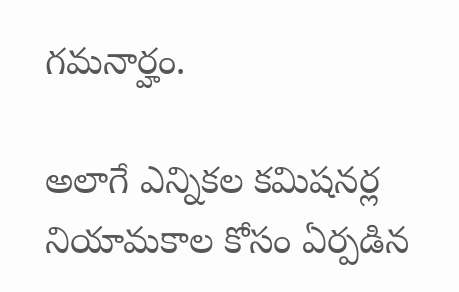గ‌మ‌నార్హం.

అలాగే ఎన్నిక‌ల క‌మిష‌నర్ల నియామ‌కాల కోసం ఏర్ప‌డిన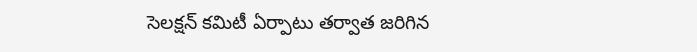సెల‌క్ష‌న్ క‌మిటీ ఏర్పాటు త‌ర్వాత జ‌రిగిన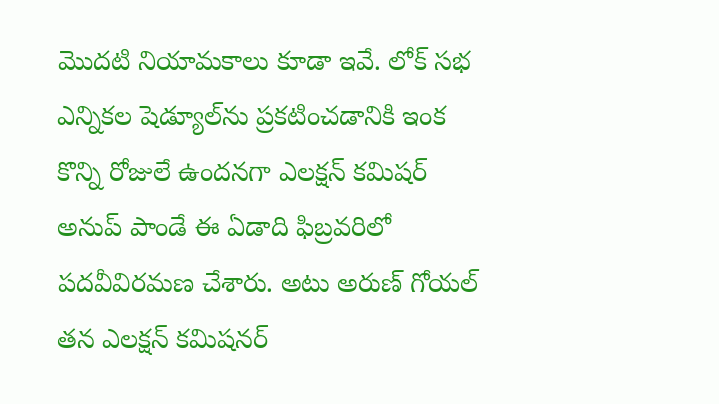మొద‌టి నియామ‌కాలు కూడా ఇవే. లోక్ స‌భ ఎన్నిక‌ల షెడ్యూల్‌ను ప్ర‌క‌టించ‌డానికి ఇంక కొన్ని రోజులే ఉంద‌న‌గా ఎల‌క్ష‌న్ క‌మిష‌ర్ అనుప్ పాండే ఈ ఏడాది ఫిబ్ర‌వ‌రిలో ప‌ద‌వీవిర‌మ‌ణ చేశారు. అటు అరుణ్ గోయ‌ల్ త‌న ఎల‌క్ష‌న్ క‌మిష‌న‌ర్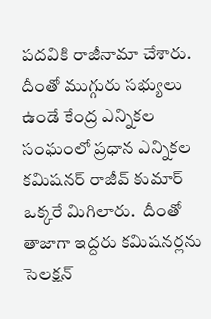ప‌ద‌వికి రాజీనామా చేశారు. దీంతో ముగ్గురు సభ్యులు ఉండే కేంద్ర ఎన్నిక‌ల సంఘంలో ప్ర‌ధాన ఎన్నిక‌ల క‌మిష‌న‌ర్ రాజీవ్ కుమార్ ఒక్క‌రే మిగిలారు.  దీంతో తాజాగా ఇద్ద‌రు క‌మిష‌న‌ర్ల‌ను సెల‌క్ష‌న్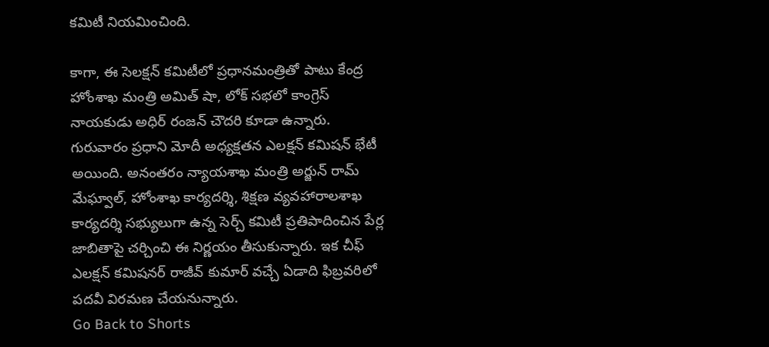క‌మిటీ నియ‌మించింది.

కాగా, ఈ సెల‌క్ష‌న్ క‌మిటీలో ప్ర‌ధాన‌మంత్రితో పాటు కేంద్ర హోంశాఖ మంత్రి అమిత్ షా, లోక్ స‌భ‌లో కాంగ్రెస్ నాయ‌కుడు అధిర్ రంజ‌న్ చౌద‌రి కూడా ఉన్నారు. గురువారం ప్ర‌ధాని మోదీ అధ్యక్ష‌త‌న ఎల‌క్ష‌న్ క‌మిష‌న్ భేటీ అయింది. అనంత‌రం న్యాయ‌శాఖ మంత్రి అర్జున్ రామ్ మేఘ్వాల్‌, హోంశాఖ కార్య‌ద‌ర్శి, శిక్ష‌ణ వ్య‌వ‌హారాలశాఖ కార్య‌ద‌ర్శి స‌భ్యులుగా ఉన్న సెర్చ్ క‌మిటీ ప్ర‌తిపాదించిన పేర్ల జాబితాపై చ‌ర్చించి ఈ నిర్ణ‌యం తీసుకున్నారు. ఇక చీఫ్ ఎల‌క్ష‌న్ క‌మిష‌న‌ర్ రాజీవ్ కుమార్ వ‌చ్చే ఏడాది ఫిబ్ర‌వ‌రిలో ప‌ద‌వీ విర‌మ‌ణ చేయ‌నున్నారు.
Go Back to Shorts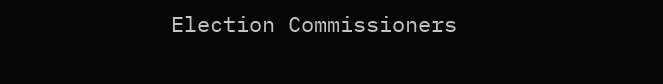Election Commissioners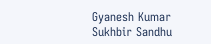Gyanesh Kumar
Sukhbir Sandhu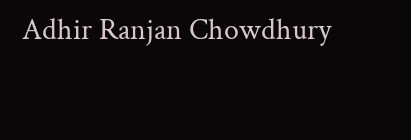Adhir Ranjan Chowdhury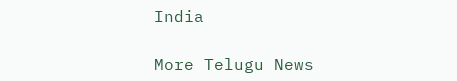India

More Telugu News